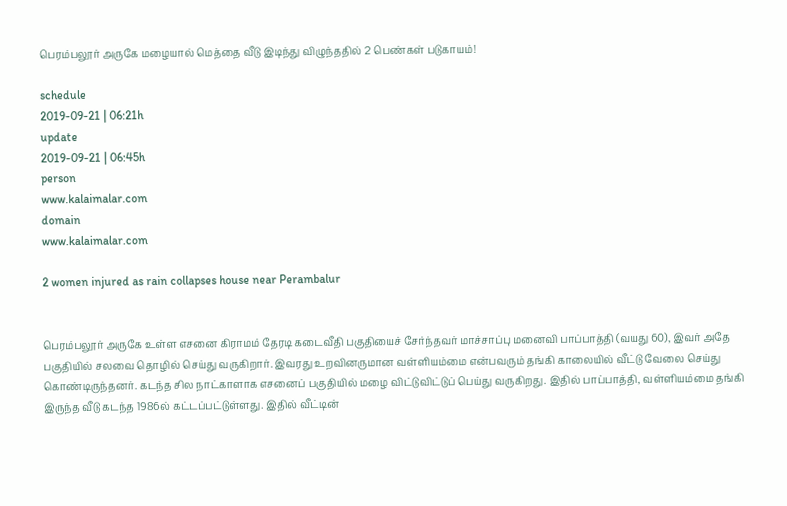பெரம்பலூர் அருகே மழையால் மெத்தை வீடு இடிந்து விழுந்ததில் 2 பெண்கள் படுகாயம்!

schedule
2019-09-21 | 06:21h
update
2019-09-21 | 06:45h
person
www.kalaimalar.com
domain
www.kalaimalar.com

2 women injured as rain collapses house near Perambalur


பெரம்பலூர் அருகே உள்ள எசனை கிராமம் தேரடி கடைவீதி பகுதியைச் சேர்ந்தவர் மாச்சாப்பு மனைவி பாப்பாத்தி (வயது 60), இவர் அதே பகுதியில் சலவை தொழில் செய்து வருகிறார். இவரது உறவினருமான வள்ளியம்மை என்பவரும் தங்கி காலையில் வீட்டு வேலை செய்து கொண்டிருந்தனர். கடந்த சில நாட்காளாக எசனைப் பகுதியில் மழை விட்டுவிட்டுப் பெய்து வருகிறது. இதில் பாப்பாத்தி, வள்ளியம்மை தங்கி இருந்த வீடு கடந்த 1986ல் கட்டப்பட்டுள்ளது. இதில் வீட்டின்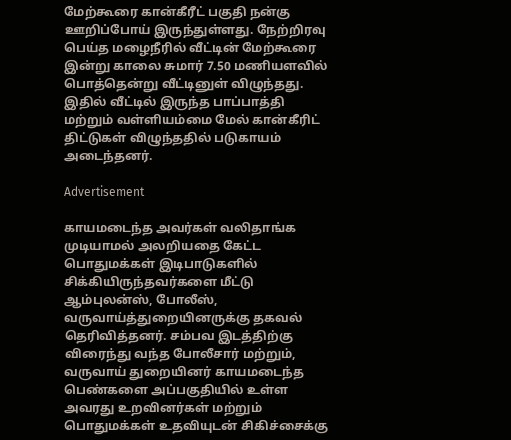மேற்கூரை கான்கீரீட் பகுதி நன்கு ஊறிப்போய் இருந்துள்ளது. நேற்றிரவு பெய்த மழைநீரில் வீட்டின் மேற்கூரை இன்று காலை சுமார் 7.50 மணியளவில் பொத்தென்று வீட்டினுள் விழுந்தது. இதில் வீட்டில் இருந்த பாப்பாத்தி மற்றும் வள்ளியம்மை மேல் கான்கீரிட் திட்டுகள் விழுந்ததில் படுகாயம் அடைந்தனர்.

Advertisement

காயமடைந்த அவர்கள் வலிதாங்க முடியாமல் அலறியதை கேட்ட பொதுமக்கள் இடிபாடுகளில் சிக்கியிருந்தவர்களை மீட்டு ஆம்புலன்ஸ், போலீஸ், வருவாய்த்துறையினருக்கு தகவல் தெரிவித்தனர். சம்பவ இடத்திற்கு விரைந்து வந்த போலீசார் மற்றும், வருவாய் துறையினர் காயமடைந்த பெண்களை அப்பகுதியில் உள்ள அவரது உறவினர்கள் மற்றும் பொதுமக்கள் உதவியுடன் சிகிச்சைக்கு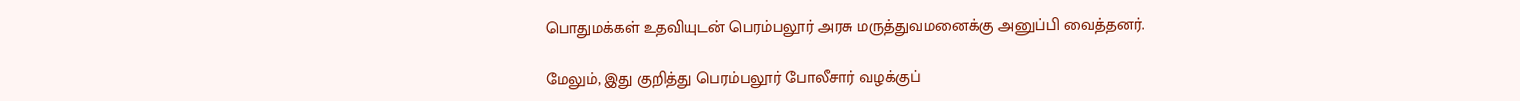பொதுமக்கள் உதவியுடன் பெரம்பலூர் அரசு மருத்துவமனைக்கு அனுப்பி வைத்தனர்.

மேலும், இது குறித்து பெரம்பலூர் போலீசார் வழக்குப்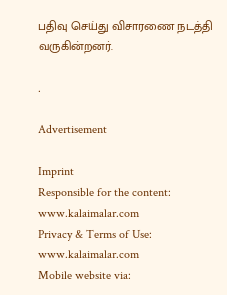பதிவு செய்து விசாரணை நடத்தி வருகின்றனர்.

.

Advertisement

Imprint
Responsible for the content:
www.kalaimalar.com
Privacy & Terms of Use:
www.kalaimalar.com
Mobile website via: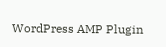WordPress AMP Plugin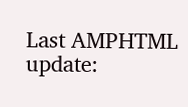Last AMPHTML update: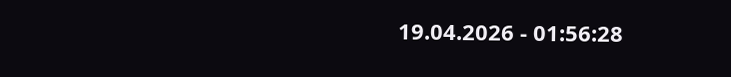19.04.2026 - 01:56:28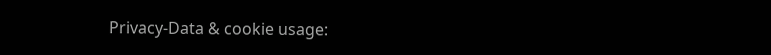Privacy-Data & cookie usage: